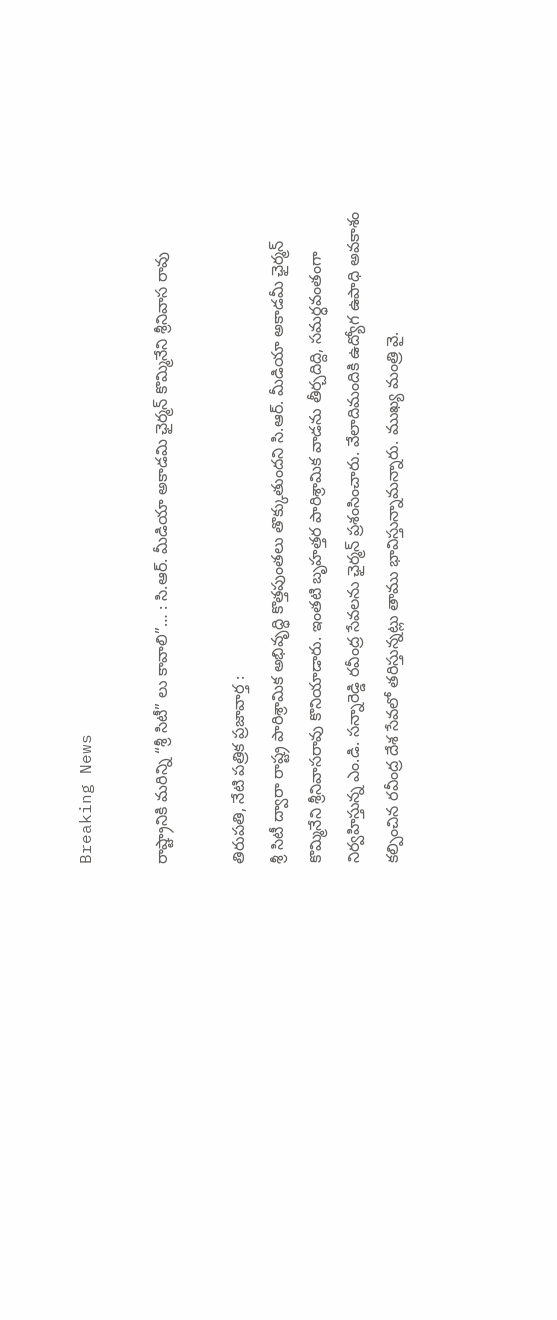Breaking News

రాష్ట్రానికి మరిన్ని “శ్రీ సిటీ” లు కావాలి”… : సి.ఆర్. మీడియా అకాడమి ఛైర్మన్ కొమ్మినేని శ్రీనివాస రావు

తిరుపతి, నేటి పత్రిక ప్రజావార్త :
శ్రీ సిటీ ద్వారా రాష్ట్ర పారిశ్రామిక అభివృద్ధి కొత్తపుంతలు తొక్కుతుందని సి.ఆర్. మీడియా అకాడమీ ఛైర్మన్ కొమ్మినేని శ్రీనివాసరావు కొనియాడారు. ఇంతటి బృహత్తర పారిశ్రామిక వాడను తీర్చదిద్ది, సమర్ధవంతంగా నిర్వహిస్తున్న ఎం.డి. సన్నారెడ్డి రవీంద్ర సేవలను ఛైర్మన్ ప్రశంసించారు. వేలాదిమందికి ఉద్యోగ ఉపాధి అవకాశం కల్పించిన రవీంద్ర దేశ సేవలో తరిస్తున్నట్లు తాము భావిస్తున్నామన్నారు. ముఖ్య మంత్రి వై.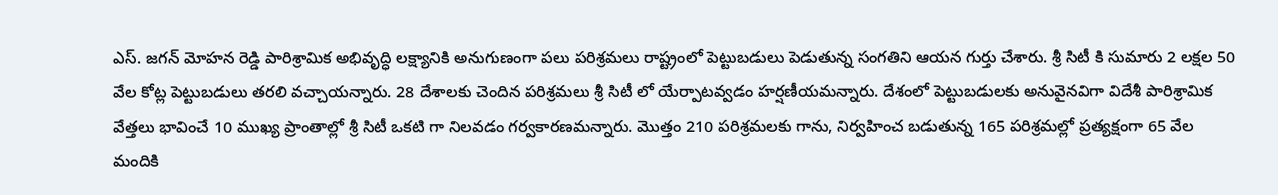ఎస్. జగన్ మోహన రెడ్డి పారిశ్రామిక అభివృద్ధి లక్ష్యానికి అనుగుణంగా పలు పరిశ్రమలు రాష్ట్రంలో పెట్టుబడులు పెడుతున్న సంగతిని ఆయన గుర్తు చేశారు. శ్రీ సిటీ కి సుమారు 2 లక్షల 50 వేల కోట్ల పెట్టుబడులు తరలి వచ్చాయన్నారు. 28 దేశాలకు చెందిన పరిశ్రమలు శ్రీ సిటీ లో యేర్పాటవ్వడం హర్షణీయమన్నారు. దేశంలో పెట్టుబడులకు అనువైనవిగా విదేశీ పారిశ్రామిక వేత్తలు భావించే 10 ముఖ్య ప్రాంతాల్లో శ్రీ సిటీ ఒకటి గా నిలవడం గర్వకారణమన్నారు. మొత్తం 210 పరిశ్రమలకు గాను, నిర్వహించ బడుతున్న 165 పరిశ్రమల్లో ప్రత్యక్షంగా 65 వేల మందికి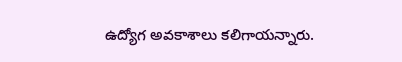ఉద్యోగ అవకాశాలు కలిగాయన్నారు.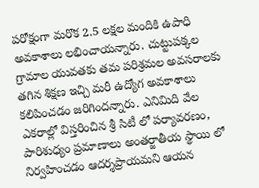పరోక్షంగా మరొక 2.5 లక్షల మందికి ఉపాధి అవకాశాలు లభించాయన్నారు. చుట్టుపక్కల గ్రామాల యువతకు తమ పరిశ్రమల అవసరాలకు తగిన శిక్షణ ఇచ్చి మరీ ఉద్యోగ అవకాశాలు కలిపించడం జరిగిందన్నారు. ఎనిమిది వేల ఎకరాల్లో విస్తరించిన శ్రీ సిటీ లో పర్యావరణం, పారిశుధ్యం ప్రమాణాలు అంతర్జాతీయ స్థాయి లో నిర్వహించడం ఆదర్శప్రాయమని ఆయన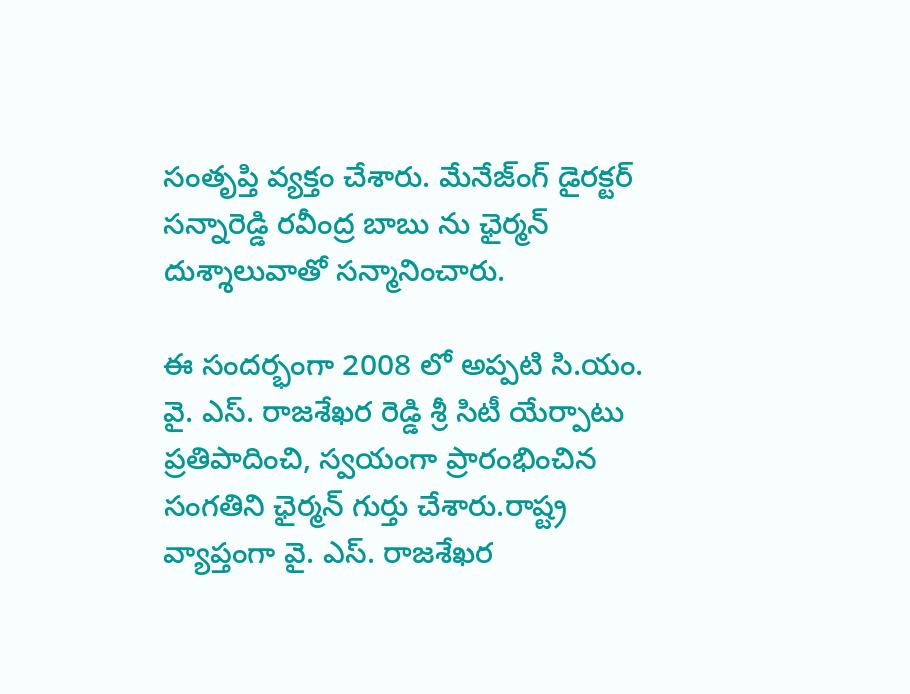సంతృప్తి వ్యక్తం చేశారు. మేనేజ్ంగ్ డైరక్టర్ సన్నారెడ్డి రవీంద్ర బాబు ను ఛైర్మన్ దుశ్శాలువాతో సన్మానించారు.

ఈ సందర్భంగా 2008 లో అప్పటి సి.యం. వై. ఎస్. రాజశేఖర రెడ్డి శ్రీ సిటీ యేర్పాటు ప్రతిపాదించి, స్వయంగా ప్రారంభించిన సంగతిని ఛైర్మన్ గుర్తు చేశారు.రాష్ట్ర వ్యాప్తంగా వై. ఎస్. రాజశేఖర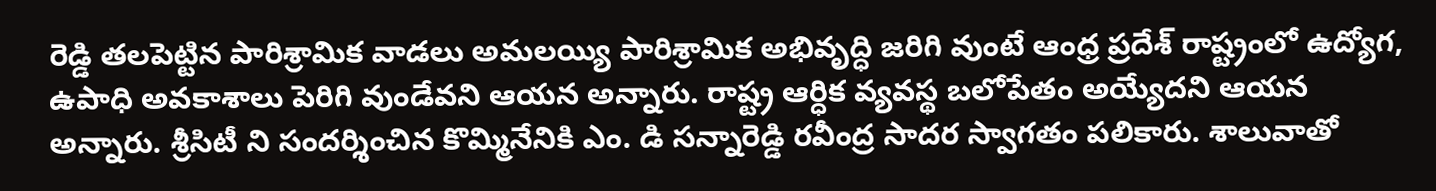రెడ్డి తలపెట్టిన పారిశ్రామిక వాడలు అమలయ్యి పారిశ్రామిక అభివృద్ధి జరిగి వుంటే ఆంధ్ర ప్రదేశ్ రాష్ట్రంలో ఉద్యోగ, ఉపాధి అవకాశాలు పెరిగి వుండేవని ఆయన అన్నారు. రాష్ట్ర ఆర్ధిక వ్యవస్థ బలోపేతం అయ్యేదని ఆయన అన్నారు. శ్రీసిటీ ని సందర్శించిన కొమ్మినేనికి ఎం. డి సన్నారెడ్డి రవీంద్ర సాదర స్వాగతం పలికారు. శాలువాతో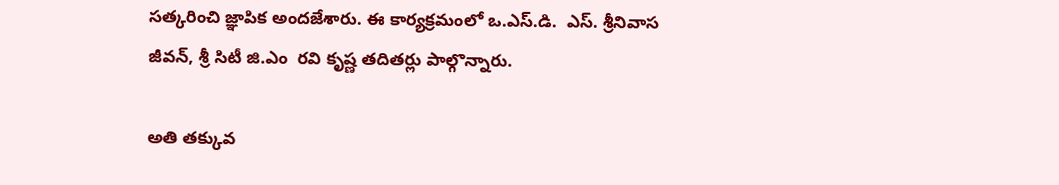సత్కరించి జ్ఞాపిక అందజేశారు. ఈ కార్యక్రమంలో ఒ.ఎస్.డి.  ఎస్. శ్రీనివాస జీవన్, శ్రీ సిటీ జి.ఎం  రవి కృష్ణ తదితర్లు పాల్గొన్నారు.

అతి తక్కువ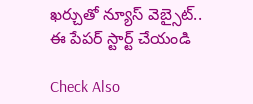ఖర్చుతో న్యూస్ వెబ్సైట్.. ఈ పేపర్ స్టార్ట్ చేయండి

Check Also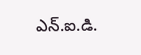ఎన్.ఐ.డి.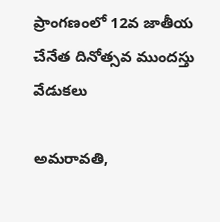ప్రాంగణంలో 12వ జాతీయ చేనేత దినోత్సవ ముందస్తు వేడుకలు

అమ‌రావ‌తి,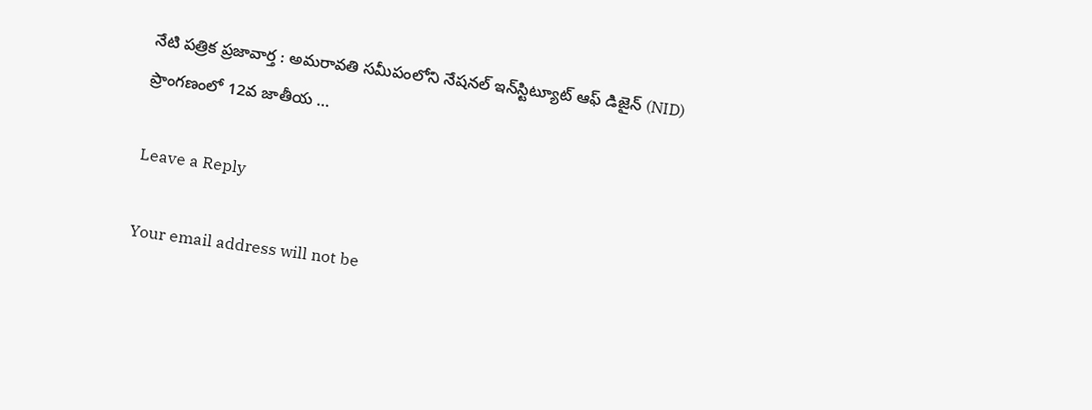నేటి పత్రిక ప్రజావార్త : అమరావతి సమీపంలోని నేషనల్ ఇన్‌స్టిట్యూట్ ఆఫ్ డిజైన్ (NID) ప్రాంగణంలో 12వ జాతీయ …

Leave a Reply

Your email address will not be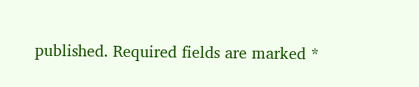published. Required fields are marked *